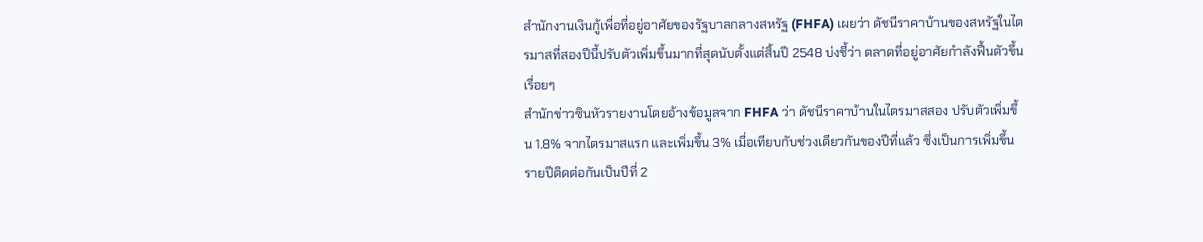สำนักงานเงินกู้เพื่อที่อยู่อาศัยของรัฐบาลกลางสหรัฐ (FHFA) เผยว่า ดัชนีราคาบ้านของสหรัฐในไตรมาสที่สองปีนี้ปรับตัวเพิ่มขึ้นมากที่สุดนับตั้งแต่สิ้นปี 2548 บ่งชี้ว่า ตลาดที่อยู่อาศัยกำลังฟื้นตัวขึ้นเรื่อยๆ
สำนักข่าวซินหัวรายงานโดยอ้างข้อมูลจาก FHFA ว่า ดัชนีราคาบ้านในไตรมาสสอง ปรับตัวเพิ่มขึ้น 1.8% จากไตรมาสแรก และเพิ่มขึ้น 3% เมื่อเทียบกับช่วงเดียวกันของปีที่แล้ว ซึ่งเป็นการเพิ่มขึ้นรายปีติดต่อกันเป็นปีที่ 2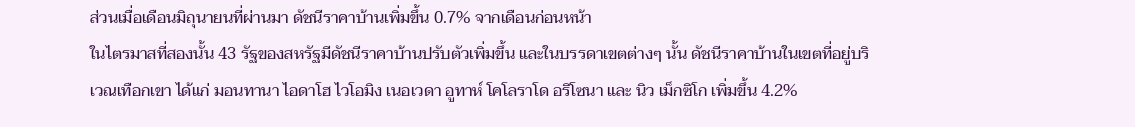ส่วนเมื่อเดือนมิถุนายนที่ผ่านมา ดัชนีราคาบ้านเพิ่มขึ้น 0.7% จากเดือนก่อนหน้า
ในไตรมาสที่สองนั้น 43 รัฐของสหรัฐมีดัชนีราคาบ้านปรับตัวเพิ่มขึ้น และในบรรดาเขตต่างๆ นั้น ดัชนีราคาบ้านในเขตที่อยู่บริเวณเทือกเขา ได้แก่ มอนทานา ไอดาโฮ ไวโอมิง เนอเวดา อูทาห์ โคโลราโด อริโซนา และ นิว เม็กซิโก เพิ่มขึ้น 4.2%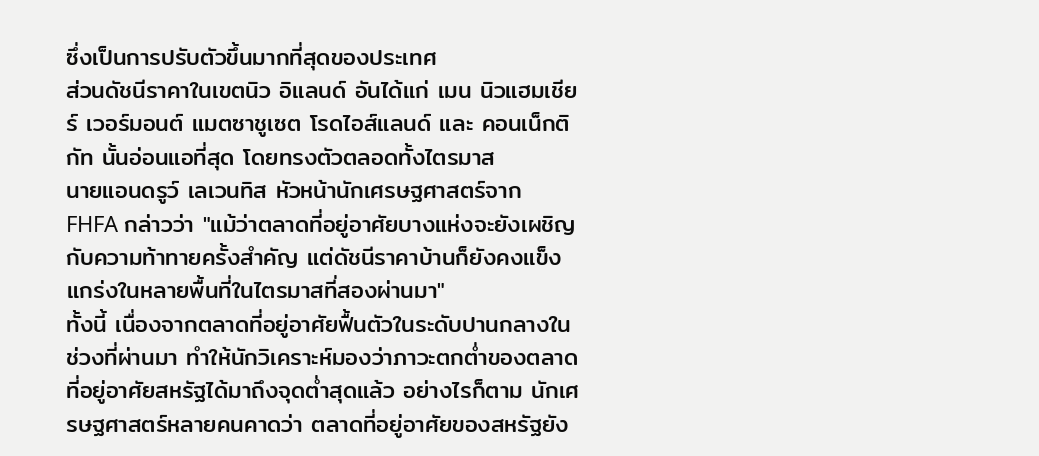ซึ่งเป็นการปรับตัวขึ้นมากที่สุดของประเทศ
ส่วนดัชนีราคาในเขตนิว อิแลนด์ อันได้แก่ เมน นิวแฮมเชียร์ เวอร์มอนต์ แมตซาชูเซต โรดไอส์แลนด์ และ คอนเน็กติกัท นั้นอ่อนแอที่สุด โดยทรงตัวตลอดทั้งไตรมาส
นายแอนดรูว์ เลเวนทิส หัวหน้านักเศรษฐศาสตร์จาก FHFA กล่าวว่า "แม้ว่าตลาดที่อยู่อาศัยบางแห่งจะยังเผชิญกับความท้าทายครั้งสำคัญ แต่ดัชนีราคาบ้านก็ยังคงแข็งแกร่งในหลายพื้นที่ในไตรมาสที่สองผ่านมา"
ทั้งนี้ เนื่องจากตลาดที่อยู่อาศัยฟื้นตัวในระดับปานกลางในช่วงที่ผ่านมา ทำให้นักวิเคราะห์มองว่าภาวะตกต่ำของตลาดที่อยู่อาศัยสหรัฐได้มาถึงจุดต่ำสุดแล้ว อย่างไรก็ตาม นักเศรษฐศาสตร์หลายคนคาดว่า ตลาดที่อยู่อาศัยของสหรัฐยัง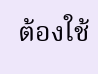ต้องใช้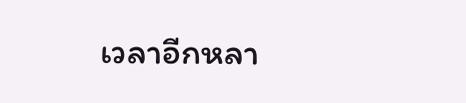เวลาอีกหลา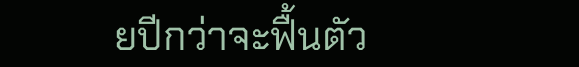ยปีกว่าจะฟื้นตัว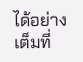ได้อย่างเต็มที่